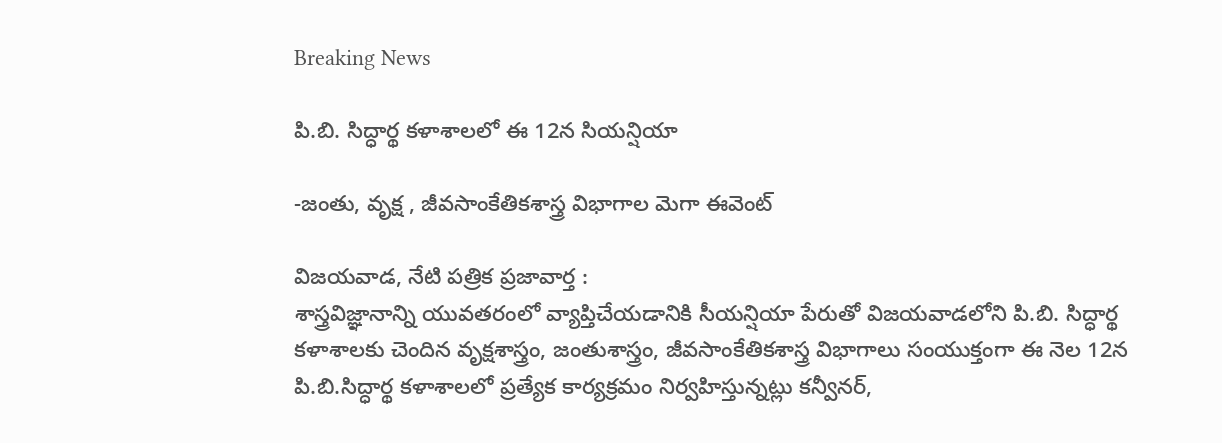Breaking News

పి.బి. సిద్ధార్థ కళాశాలలో ఈ 12న సియన్షియా

-జంతు, వృక్ష , జీవసాంకేతికశాస్త్ర విభాగాల మెగా ఈవెంట్

విజయవాడ, నేటి పత్రిక ప్రజావార్త :
శాస్త్రవిజ్ఞానాన్ని యువతరంలో వ్యాప్తిచేయడానికి సీయన్షియా పేరుతో విజయవాడలోని పి.బి. సిద్ధార్థ కళాశాలకు చెందిన వృక్షశాస్త్రం, జంతుశాస్త్రం, జీవసాంకేతికశాస్త్ర విభాగాలు సంయుక్తంగా ఈ నెల 12న పి.బి.సిద్ధార్థ కళాశాలలో ప్రత్యేక కార్యక్రమం నిర్వహిస్తున్నట్లు కన్వీనర్,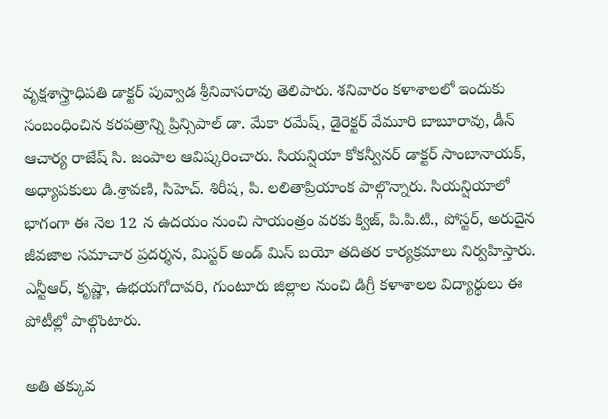వృక్షశాస్త్రాధిపతి డాక్టర్ పువ్వాడ శ్రీనివాసరావు తెలిపారు. శనివారం కళాశాలలో ఇందుకు సంబంధించిన కరపత్రాన్ని ప్రిన్సిపాల్ డా. మేకా రమేష్, డైరెక్టర్ వేమూరి బాబూరావు, డీన్ ఆచార్య రాజేష్ సి. జంపాల ఆవిష్కరించారు. సియన్షియా కోకన్వీనర్ డాక్టర్ సాంబానాయక్, అధ్యాపకులు డి.శ్రావణి, సిహెచ్. శిరీష, పి. లలితాప్రియాంక పాల్గొన్నారు. సియన్షియాలో భాగంగా ఈ నెల 12 న ఉదయం నుంచి సాయంత్రం వరకు క్విజ్, పి.పి.టి., పోస్టర్, అరుదైన జీవజాల సమాచార ప్రదర్శన, మిస్టర్ అండ్ మిస్ బయో తదితర కార్యక్రమాలు నిర్వహిస్తారు. ఎన్టీఆర్, కృష్ణా, ఉభయగోదావరి, గుంటూరు జిల్లాల నుంచి డిగ్రీ కళాశాలల విద్యార్థులు ఈ పోటీల్లో పాల్గొంటారు.

అతి తక్కువ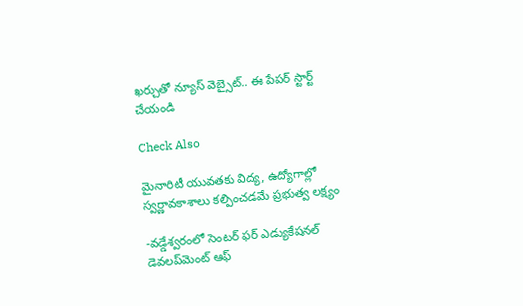ఖర్చుతో న్యూస్ వెబ్సైట్.. ఈ పేపర్ స్టార్ట్ చేయండి

Check Also

మైనారిటీ యువతకు విద్య, ఉద్యోగాల్లో స్వర్ణావకాశాలు కల్పించడమే ప్రభుత్వ లక్ష్యం

-వడ్డేశ్వరంలో సెంటర్ ఫర్ ఎడ్యుకేషనల్ డెవలప్‌మెంట్ ఆఫ్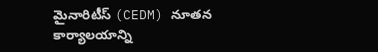మైనారిటీస్ (CEDM) నూతన కార్యాలయాన్ని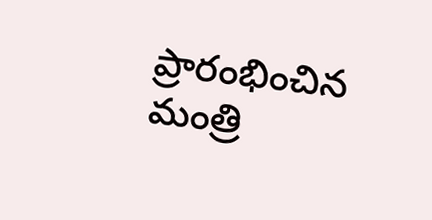ప్రారంభించిన మంత్రి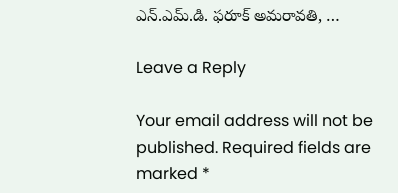ఎన్.ఎమ్.డి. ఫరూక్ అమరావతి, …

Leave a Reply

Your email address will not be published. Required fields are marked *